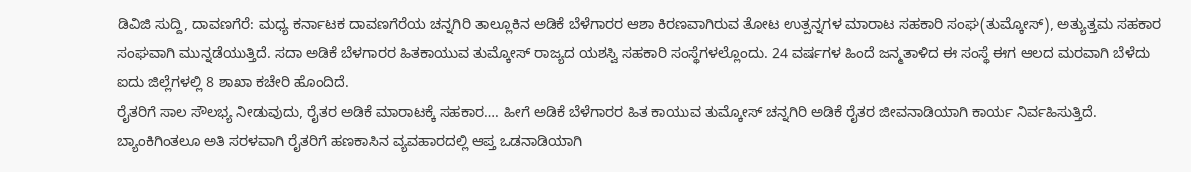ಡಿವಿಜಿ ಸುದ್ದಿ, ದಾವಣಗೆರೆ: ಮಧ್ಯ ಕರ್ನಾಟಕ ದಾವಣಗೆರೆಯ ಚನ್ನಗಿರಿ ತಾಲ್ಲೂಕಿನ ಅಡಿಕೆ ಬೆಳೆಗಾರರ ಆಶಾ ಕಿರಣವಾಗಿರುವ ತೋಟ ಉತ್ಪನ್ನಗಳ ಮಾರಾಟ ಸಹಕಾರಿ ಸಂಘ(ತುಮ್ಕೋಸ್), ಅತ್ಯುತ್ತಮ ಸಹಕಾರ ಸಂಘವಾಗಿ ಮುನ್ನಡೆಯುತ್ತಿದೆ. ಸದಾ ಅಡಿಕೆ ಬೆಳಗಾರರ ಹಿತಕಾಯುವ ತುಮ್ಕೋಸ್ ರಾಜ್ಯದ ಯಶಸ್ವಿ ಸಹಕಾರಿ ಸಂಸ್ಥೆಗಳಲ್ಲೊಂದು. 24 ವರ್ಷಗಳ ಹಿಂದೆ ಜನ್ಮತಾಳಿದ ಈ ಸಂಸ್ಥೆ ಈಗ ಆಲದ ಮರವಾಗಿ ಬೆಳೆದು ಐದು ಜಿಲ್ಲೆಗಳಲ್ಲಿ 8 ಶಾಖಾ ಕಚೇರಿ ಹೊಂದಿದೆ.
ರೈತರಿಗೆ ಸಾಲ ಸೌಲಭ್ಯ ನೀಡುವುದು, ರೈತರ ಅಡಿಕೆ ಮಾರಾಟಕ್ಕೆ ಸಹಕಾರ…. ಹೀಗೆ ಅಡಿಕೆ ಬೆಳೆಗಾರರ ಹಿತ ಕಾಯುವ ತುಮ್ಕೋಸ್ ಚನ್ನಗಿರಿ ಅಡಿಕೆ ರೈತರ ಜೀವನಾಡಿಯಾಗಿ ಕಾರ್ಯ ನಿರ್ವಹಿಸುತ್ತಿದೆ. ಬ್ಯಾಂಕಿಗಿಂತಲೂ ಅತಿ ಸರಳವಾಗಿ ರೈತರಿಗೆ ಹಣಕಾಸಿನ ವ್ಯವಹಾರದಲ್ಲಿ ಆಪ್ತ ಒಡನಾಡಿಯಾಗಿ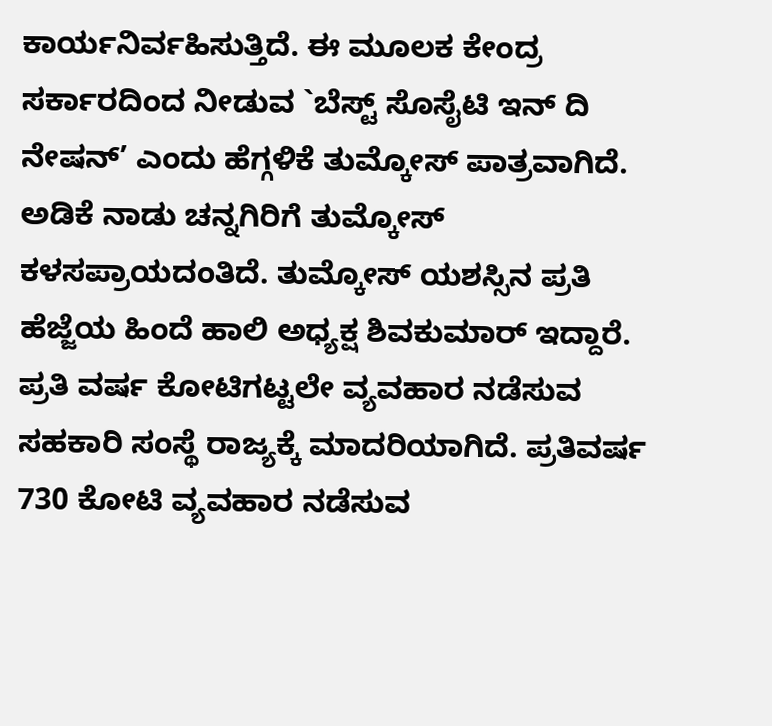ಕಾರ್ಯನಿರ್ವಹಿಸುತ್ತಿದೆ. ಈ ಮೂಲಕ ಕೇಂದ್ರ ಸರ್ಕಾರದಿಂದ ನೀಡುವ `ಬೆಸ್ಟ್ ಸೊಸೈಟಿ ಇನ್ ದಿ ನೇಷನ್’ ಎಂದು ಹೆಗ್ಗಳಿಕೆ ತುಮ್ಕೋಸ್ ಪಾತ್ರವಾಗಿದೆ.
ಅಡಿಕೆ ನಾಡು ಚನ್ನಗಿರಿಗೆ ತುಮ್ಕೋಸ್ ಕಳಸಪ್ರಾಯದಂತಿದೆ. ತುಮ್ಕೋಸ್ ಯಶಸ್ಸಿನ ಪ್ರತಿ ಹೆಜ್ಜೆಯ ಹಿಂದೆ ಹಾಲಿ ಅಧ್ಯಕ್ಷ ಶಿವಕುಮಾರ್ ಇದ್ದಾರೆ. ಪ್ರತಿ ವರ್ಷ ಕೋಟಿಗಟ್ಟಲೇ ವ್ಯವಹಾರ ನಡೆಸುವ ಸಹಕಾರಿ ಸಂಸ್ಥೆ ರಾಜ್ಯಕ್ಕೆ ಮಾದರಿಯಾಗಿದೆ. ಪ್ರತಿವರ್ಷ 730 ಕೋಟಿ ವ್ಯವಹಾರ ನಡೆಸುವ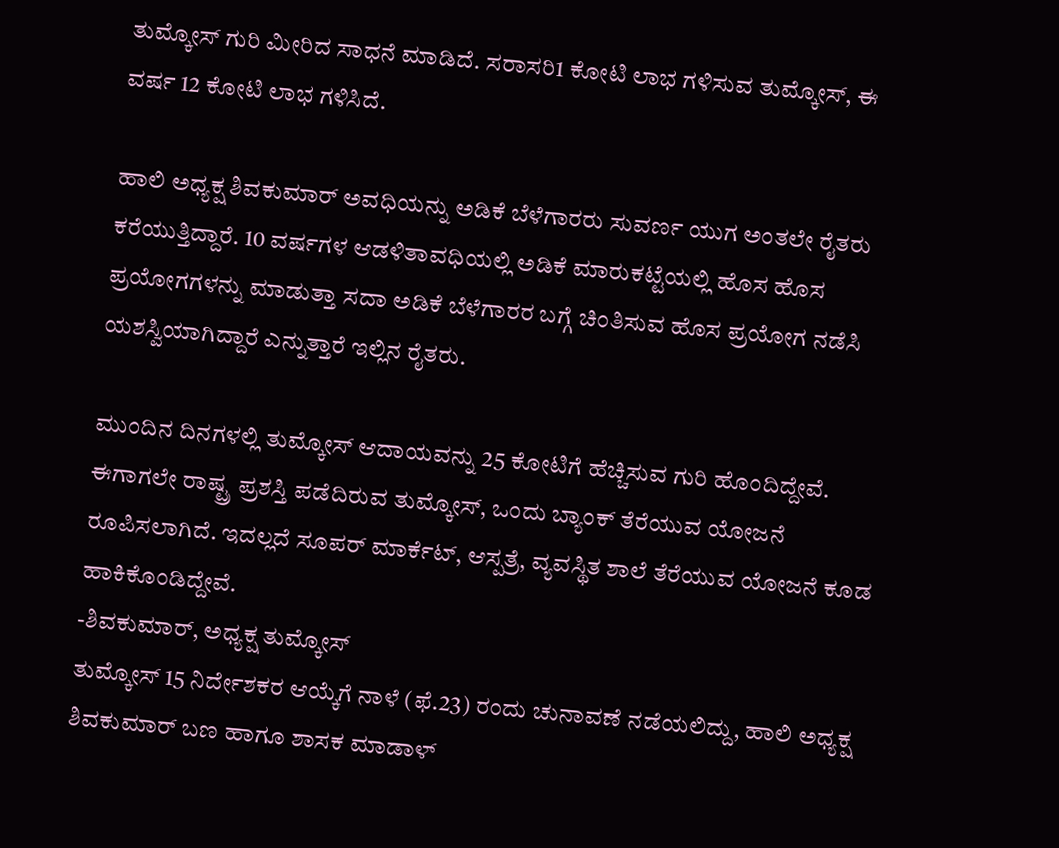ತುಮ್ಕೋಸ್ ಗುರಿ ಮೀರಿದ ಸಾಧನೆ ಮಾಡಿದೆ. ಸರಾಸರಿ1 ಕೋಟಿ ಲಾಭ ಗಳಿಸುವ ತುಮ್ಕೋಸ್, ಈ ವರ್ಷ 12 ಕೋಟಿ ಲಾಭ ಗಳಿಸಿದೆ.

ಹಾಲಿ ಅಧ್ಯಕ್ಷ ಶಿವಕುಮಾರ್ ಅವಧಿಯನ್ನು ಅಡಿಕೆ ಬೆಳೆಗಾರರು ಸುವರ್ಣ ಯುಗ ಅಂತಲೇ ರೈತರು ಕರೆಯುತ್ತಿದ್ದಾರೆ. 10 ವರ್ಷಗಳ ಆಡಳಿತಾವಧಿಯಲ್ಲಿ ಅಡಿಕೆ ಮಾರುಕಟ್ಟೆಯಲ್ಲಿ ಹೊಸ ಹೊಸ ಪ್ರಯೋಗಗಳನ್ನು ಮಾಡುತ್ತಾ ಸದಾ ಅಡಿಕೆ ಬೆಳೆಗಾರರ ಬಗ್ಗೆ ಚಿಂತಿಸುವ ಹೊಸ ಪ್ರಯೋಗ ನಡೆಸಿ ಯಶಸ್ವಿಯಾಗಿದ್ದಾರೆ ಎನ್ನುತ್ತಾರೆ ಇಲ್ಲಿನ ರೈತರು.

ಮುಂದಿನ ದಿನಗಳಲ್ಲಿ ತುಮ್ಕೋಸ್ ಆದಾಯವನ್ನು 25 ಕೋಟಿಗೆ ಹೆಚ್ಚಿಸುವ ಗುರಿ ಹೊಂದಿದ್ದೇವೆ. ಈಗಾಗಲೇ ರಾಷ್ಟ್ರ ಪ್ರಶಸ್ತಿ ಪಡೆದಿರುವ ತುಮ್ಕೋಸ್, ಒಂದು ಬ್ಯಾಂಕ್ ತೆರೆಯುವ ಯೋಜನೆ ರೂಪಿಸಲಾಗಿದೆ. ಇದಲ್ಲದೆ ಸೂಪರ್ ಮಾರ್ಕೆಟ್, ಆಸ್ಪತ್ರೆ, ವ್ಯವಸ್ಥಿತ ಶಾಲೆ ತೆರೆಯುವ ಯೋಜನೆ ಕೂಡ ಹಾಕಿಕೊಂಡಿದ್ದೇವೆ.
-ಶಿವಕುಮಾರ್, ಅಧ್ಯಕ್ಷ ತುಮ್ಕೋಸ್
ತುಮ್ಕೋಸ್ 15 ನಿರ್ದೇಶಕರ ಆಯ್ಕೆಗೆ ನಾಳೆ (ಫೆ.23) ರಂದು ಚುನಾವಣೆ ನಡೆಯಲಿದ್ದು, ಹಾಲಿ ಅಧ್ಯಕ್ಷ ಶಿವಕುಮಾರ್ ಬಣ ಹಾಗೂ ಶಾಸಕ ಮಾಡಾಳ್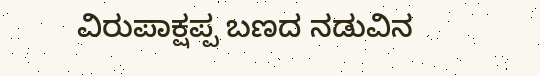ವಿರುಪಾಕ್ಷಪ್ಪ ಬಣದ ನಡುವಿನ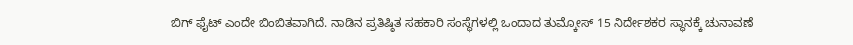ಬಿಗ್ ಫೈಟ್ ಎಂದೇ ಬಿಂಬಿತವಾಗಿದೆ. ನಾಡಿನ ಪ್ರತಿಷ್ಠಿತ ಸಹಕಾರಿ ಸಂಸ್ಥೆಗಳಲ್ಲಿ ಒಂದಾದ ತುಮ್ಕೋಸ್ 15 ನಿರ್ದೇಶಕರ ಸ್ಥಾನಕ್ಕೆ ಚುನಾವಣೆ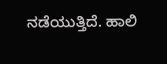ನಡೆಯುತ್ತಿದೆ. ಹಾಲಿ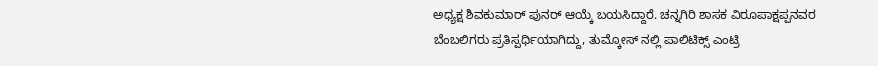ಅಧ್ಯಕ್ಷ ಶಿವಕುಮಾರ್ ಪುನರ್ ಆಯ್ಕೆ ಬಯಸಿದ್ದಾರೆ. ಚನ್ನಗಿರಿ ಶಾಸಕ ವಿರೂಪಾಕ್ಷಪ್ಪನವರ ಬೆಂಬಲಿಗರು ಪ್ರತಿಸ್ಪರ್ಧಿಯಾಗಿದ್ದು, ತುಮ್ಕೋಸ್ ನಲ್ಲಿ ಪಾಲಿಟಿಕ್ಸ್ ಎಂಟ್ರಿ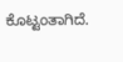ಕೊಟ್ಟಂತಾಗಿದೆ.